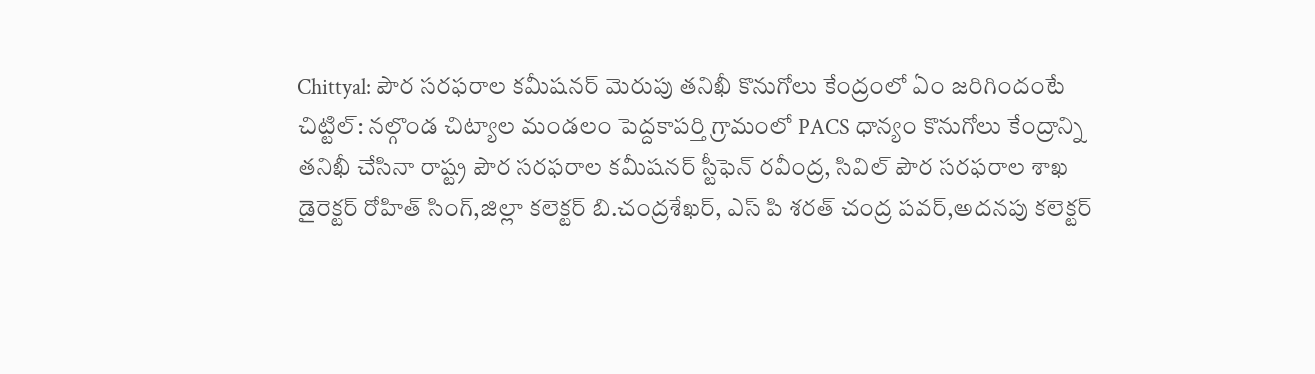Chittyal: పౌర సరఫరాల కమీషనర్ మెరుపు తనిఖీ కొనుగోలు కేంద్రంలో ఏం జరిగిందంటే
చిట్టిల్: నల్గొండ చిట్యాల మండలం పెద్దకాపర్తి గ్రామంలో PACS ధాన్యం కొనుగోలు కేంద్రాన్ని తనిఖీ చేసినా రాష్ట్ర పౌర సరఫరాల కమీషనర్ స్టీఫెన్ రవీంద్ర, సివిల్ పౌర సరఫరాల శాఖ డైరెక్టర్ రోహిత్ సింగ్,జిల్లా కలెక్టర్ బి.చంద్రశేఖర్, ఎస్ పి శరత్ చంద్ర పవర్,అదనపు కలెక్టర్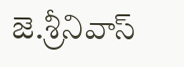జె.శ్రీనివాస్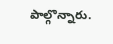పాల్గొన్నారు.